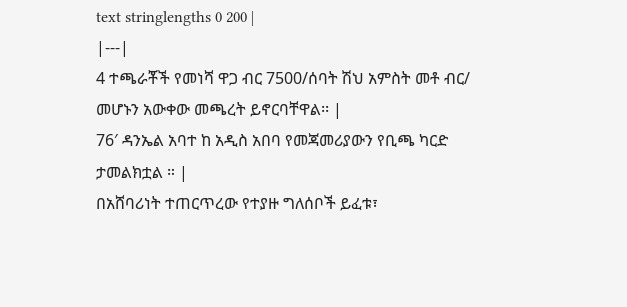text stringlengths 0 200 |
|---|
4 ተጫራቾች የመነሻ ዋጋ ብር 7500/ሰባት ሽህ አምስት መቶ ብር/ መሆኑን አውቀው መጫረት ይኖርባቸዋል፡፡ |
76′ ዳንኤል አባተ ከ አዲስ አበባ የመጃመሪያውን የቢጫ ካርድ ታመልክቷል ። |
በአሸባሪነት ተጠርጥረው የተያዙ ግለሰቦች ይፈቱ፣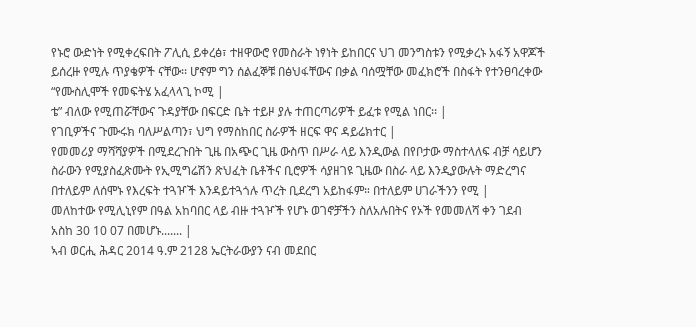የኑሮ ውድነት የሚቀረፍበት ፖሊሲ ይቀረፅ፣ ተዘዋውሮ የመስራት ነፃነት ይከበርና ህገ መንግስቱን የሚቃረኑ አፋኝ አዋጆች ይሰረዙ የሚሉ ጥያቄዎች ናቸው፡፡ ሆኖም ግን ሰልፈኞቹ በፅህፋቸውና በቃል ባሰሟቸው መፈክሮች በስፋት የተንፀባረቀው “የሙስሊሞች የመፍትሄ አፈላላጊ ኮሚ |
ቴ” ብለው የሚጠሯቸውና ጉዳያቸው በፍርድ ቤት ተይዞ ያሉ ተጠርጣሪዎች ይፈቱ የሚል ነበር፡፡ |
የገቢዎችና ጉሙሩክ ባለሥልጣን፣ ህግ የማስከበር ስራዎች ዘርፍ ዋና ዳይሬክተር |
የመመሪያ ማሻሻያዎች በሚደረጉበት ጊዜ በአጭር ጊዜ ውስጥ በሥራ ላይ እንዲውል በየቦታው ማስተላለፍ ብቻ ሳይሆን ስራውን የሚያስፈጽሙት የኢሚግሬሽን ጽህፈት ቤቶችና ቢሮዎች ሳያዘገዩ ጊዜው በስራ ላይ እንዲያውሉት ማድረግና በተለይም ለሰሞኑ የእረፍት ተጓዦች እንዳይተጓጎሉ ጥረት ቢደረግ አይከፋም። በተለይም ሀገራችንን የሚ |
መለከተው የሚሊኒየም በዓል አከባበር ላይ ብዙ ተጓዦች የሆኑ ወገኖቻችን ስለአሉበትና የኦች የመመለሻ ቀን ገደብ አስከ 30 10 07 በመሆኑ....... |
ኣብ ወርሒ ሕዳር 2014 ዓ.ም 2128 ኤርትራውያን ናብ መደበር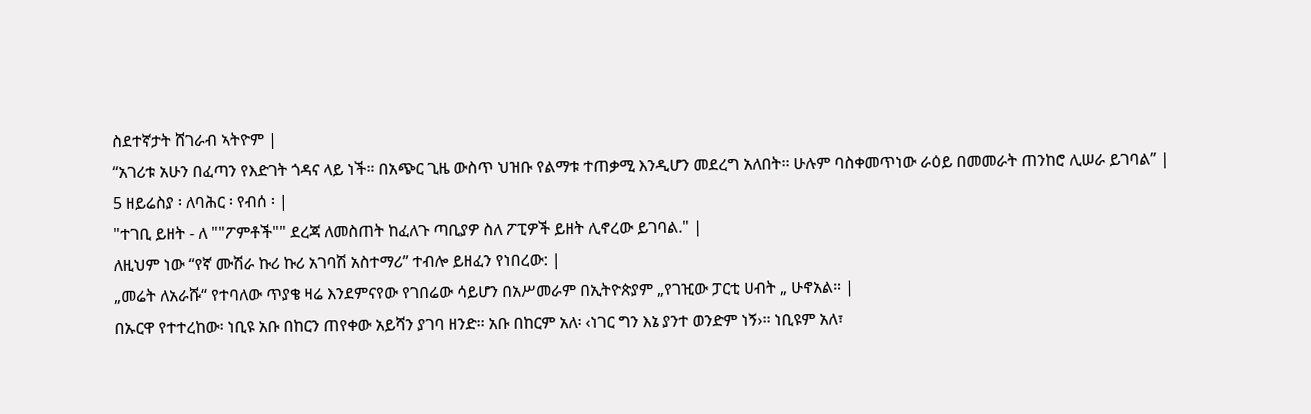ስደተኛታት ሸገራብ ኣትዮም |
“አገሪቱ አሁን በፈጣን የእድገት ጎዳና ላይ ነች። በአጭር ጊዜ ውስጥ ህዝቡ የልማቱ ተጠቃሚ እንዲሆን መደረግ አለበት፡፡ ሁሉም ባስቀመጥነው ራዕይ በመመራት ጠንከሮ ሊሠራ ይገባል” |
5 ዘይሬስያ ፡ ለባሕር ፡ የብሰ ፡ |
"ተገቢ ይዘት - ለ ""ፖምቶች"" ደረጃ ለመስጠት ከፈለጉ ጣቢያዎ ስለ ፖፒዎች ይዘት ሊኖረው ይገባል." |
ለዚህም ነው “የኛ ሙሽራ ኩሪ ኩሪ አገባሽ አስተማሪ” ተብሎ ይዘፈን የነበረው: |
„መሬት ለአራሹ“ የተባለው ጥያቄ ዛሬ እንደምናየው የገበሬው ሳይሆን በአሥመራም በኢትዮጵያም „የገዢው ፓርቲ ሀብት „ ሁኖአል። |
በኡርዋ የተተረከው፡ ነቢዩ አቡ በከርን ጠየቀው አይሻን ያገባ ዘንድ፡፡ አቡ በከርም አለ፡ ‹ነገር ግን እኔ ያንተ ወንድም ነኝ›፡፡ ነቢዩም አለ፣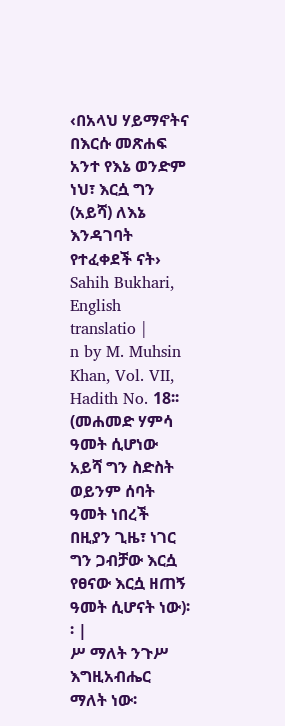‹በአላህ ሃይማኖትና በእርሱ መጽሐፍ አንተ የእኔ ወንድም ነህ፣ እርሷ ግን (አይሻ) ለእኔ እንዳገባት የተፈቀደች ናት› Sahih Bukhari, English translatio |
n by M. Muhsin Khan, Vol. VII, Hadith No. 18፡፡ (መሐመድ ሃምሳ ዓመት ሲሆነው አይሻ ግን ስድስት ወይንም ሰባት ዓመት ነበረች በዚያን ጊዜ፣ ነገር ግን ጋብቻው እርሷ የፀናው እርሷ ዘጠኝ ዓመት ሲሆናት ነው)፡፡ |
ሥ ማለት ንጉሥ እግዚአብሔር ማለት ነው፡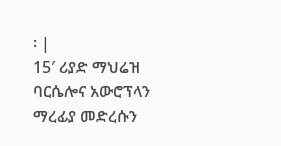፡ |
15′ ሪያድ ማህሬዝ ባርሴሎና አውሮፕላን ማረፊያ መድረሱን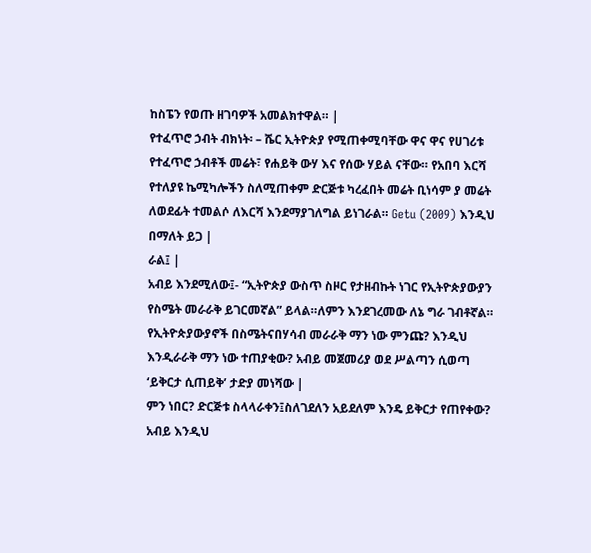ከስፔን የወጡ ዘገባዎች አመልክተዋል። |
የተፈጥሮ ኃብት ብክነት፡ – ሼር ኢትዮጵያ የሚጠቀሚባቸው ዋና ዋና የሀገሪቱ የተፈጥሮ ኃብቶች መሬት፣ የሐይቅ ውሃ እና የሰው ሃይል ናቸው። የአበባ እርሻ የተለያዩ ኬሚካሎችን ስለሚጠቀም ድርጅቱ ካረፈበት መሬት ቢነሳም ያ መሬት ለወደፊት ተመልሶ ለእርሻ እንደማያገለግል ይነገራል። Getu (2009) እንዲህ በማለት ይጋ |
ራል፤ |
አብይ እንደሚለው፤- “ኢትዮጵያ ውስጥ ስዞር የታዘብኩት ነገር የኢትዮጵያውያን የስሜት መራራቅ ይገርመኛል” ይላል።ለምን እንደገረመው ለኔ ግራ ገብቶኛል። የኢትዮጵያውያኖች በስሜትናበሃሳብ መራራቅ ማን ነው ምንጩ? እንዲህ እንዲራራቅ ማን ነው ተጠያቂው? አብይ መጀመሪያ ወደ ሥልጣን ሲወጣ ‘ይቅርታ ሲጠይቅ’ ታድያ መነሻው |
ምን ነበር? ድርጅቱ ስላላራቀን፤ስለገደለን አይደለም እንዴ ይቅርታ የጠየቀው? አብይ እንዲህ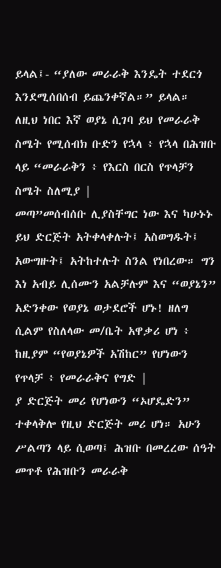ይላል፤- “ያለው መራራቅ እንዴት ተደርጎ እንደሚሰበሰብ ይጨንቀኛል።” ይላል። ለዚህ ነበር እኛ ወያኔ ሲገባ ይህ የመራራቅ ስሜት የሚሰብክ ቡድን የኋላ ፥ የኋላ በሕዝቡ ላይ “መራራቅን ፥ የእርስ በርስ የጥላቻን ስሜት ስለሚያ |
መጣ”መሰብሰቡ ሊያስቸግር ነው እና ካሁኑኑ ይህ ድርጅት አትቀላቀሉት፤ አስወግዱት፤ አውግዙት፤ አትከተሉት ስንል የነበረው። ግን እነ አብይ ሊሰሙን አልቻሉም እና “ወያኔን” አድንቀው የወያኔ ወታደሮች ሆኑ! ዘለግ ሲልም የስለላው መ/ቤት አዋቃሪ ሆነ ፥ ከዚያም “የወያኔዎች አሽከር” የሆነውን የጥላቻ ፥ የመራራቅና የግድ |
ያ ድርጅት መሪ የሆነውን “ኦሆዴድን” ተቀላቅሎ የዚህ ድርጅት መሪ ሆነ። አሁን ሥልጣን ላይ ሲወጣ፤ ሕዝቡ በመረረው ሰዓት መጥቶ የሕዝቡን መራራቅ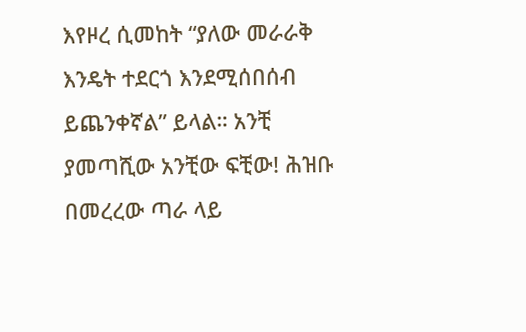እየዞረ ሲመከት “ያለው መራራቅ እንዴት ተደርጎ እንደሚሰበሰብ ይጨንቀኛል” ይላል። አንቺ ያመጣሺው አንቺው ፍቺው! ሕዝቡ በመረረው ጣራ ላይ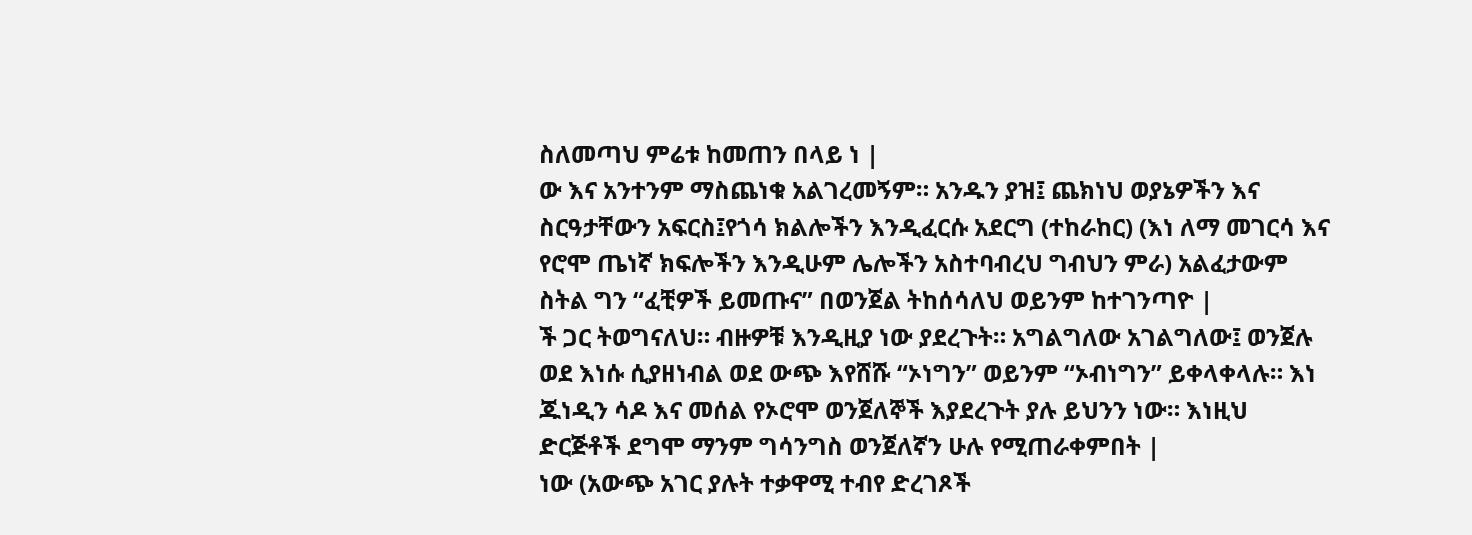ስለመጣህ ምሬቱ ከመጠን በላይ ነ |
ው እና አንተንም ማስጨነቁ አልገረመኝም። አንዱን ያዝ፤ ጨክነህ ወያኔዎችን እና ስርዓታቸውን አፍርስ፤የጎሳ ክልሎችን እንዲፈርሱ አደርግ (ተከራከር) (እነ ለማ መገርሳ እና የሮሞ ጤነኛ ክፍሎችን እንዲሁም ሌሎችን አስተባብረህ ግብህን ምራ) አልፈታውም ስትል ግን “ፈቺዎች ይመጡና” በወንጀል ትከሰሳለህ ወይንም ከተገንጣዮ |
ች ጋር ትወግናለህ። ብዙዎቹ እንዲዚያ ነው ያደረጉት። አግልግለው አገልግለው፤ ወንጀሉ ወደ እነሱ ሲያዘነብል ወደ ውጭ እየሸሹ “ኦነግን” ወይንም “ኦብነግን” ይቀላቀላሉ። እነ ጁነዲን ሳዶ እና መሰል የኦሮሞ ወንጀለኞች እያደረጉት ያሉ ይህንን ነው። እነዚህ ድርጅቶች ደግሞ ማንም ግሳንግስ ወንጀለኛን ሁሉ የሚጠራቀምበት |
ነው (አውጭ አገር ያሉት ተቃዋሚ ተብየ ድረገጾች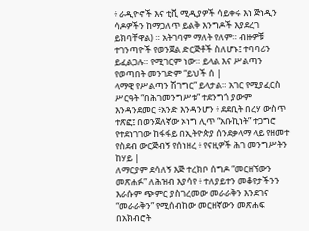፥ ራዲዮኖች እና ቲቪ ሚዲያዎች ሳይቀሩ እነ ጅነዲን ሳዶዎችን ከማጋለጥ ይልቅ እንግዶች እያደረገ ይክባቸዋል) ። አትገባም ማለት የለም። ብዙዎቹ ተገንጣዮች የወንጀል ድርጅቶች ስለሆኑ፤ ተባባሪን ይፈልጋሉ። የሚገርም ነው። ይላል እና ሥልጣን የወጣበት መንገድም “ይህች ሰ |
ላማዊ የሥልጣን ሽገግር” ይላታል። አገር የሚያፈርስ ሥርዓት “በሕገመንግሥቱ” ተደንግጎ ያውም እንዳንደመር ፥አንድ እንዳንሆን ፥ ደደቢት በረሃ ውስጥ ተጽፎ፤ በወንጀለኛው ኦነግ ሊጥ “አቡኪነት” ተጋግሮ የተደነገገው ከፋፋይ በኢትዮጵያ ሰንደቃላማ ላይ የዘመተ የስደብ ውርጅብኝ የሰነዘረ ፥ የናዚዎች ሕገ መንግሥትን ከሃይ |
ለማርያም ደሳለኝ እጅ ተረክቦ ሰግዶ “መርዘኘውን መጽሐፉ” ለሕዝብ እያሳየ ፥ ተለያይተን መቆየታችንን እራሱም ጭምር ያስገረመው መራራቅን እንደገና “መራራቅን” የሚሰብከው መርዘኛውን መጽሐፍ በአክብሮት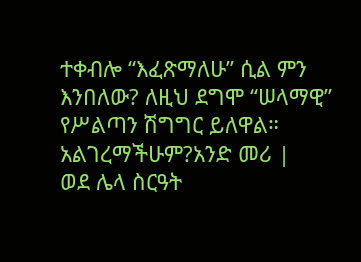ተቀብሎ “እፈጽማለሁ” ሲል ምን እንበለው? ለዚህ ደግሞ “ሠላማዊ” የሥልጣን ሽግግር ይለዋል። አልገረማችሁም?አንድ መሪ |
ወደ ሌላ ስርዓት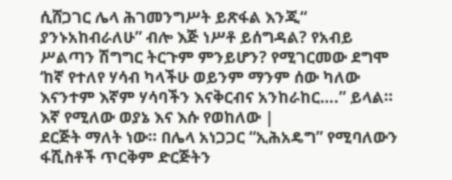ሲሸጋገር ሌላ ሕገመንግሥት ይጽፋል እንጂ“ ያንኑአከብራለሁ” ብሎ እጅ ነሥቶ ይሰግዳል? የአብይ ሥልጣን ሽግግር ትርጉም ምንይሆን? የሚገርመው ደግሞ ‘ከኛ የተለየ ሃሳብ ካላችሁ ወይንም ማንም ሰው ካለው እናንተም እኛም ሃሳባችን እናቅርብና አንከራከር….” ይላል። እኛ የሚለው ወያኔ እና እሱ የወከለው |
ደርጅት ማለት ነው። በሌላ አነጋጋር “ኢሕአዴግ” የሚባለውን ፋሺስቶች ጥርቅም ድርጅትን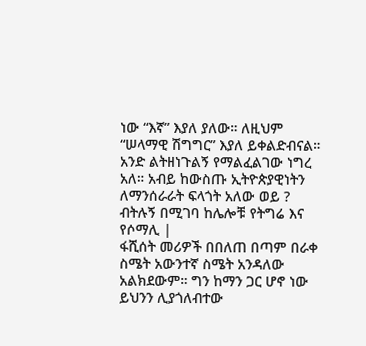ነው “እኛ” እያለ ያለው። ለዚህም “ሠላማዊ ሽግግር” እያለ ይቀልድብናል። አንድ ልትዘነጉልኝ የማልፈልገው ነግረ አለ። አብይ ከውስጡ ኢትዮጵያዊነትን ለማንሰራራት ፍላጎት አለው ወይ ? ብትሉኝ በሚገባ ከሌሎቹ የትግሬ እና የሶማሊ |
ፋሺሰት መሪዎች በበለጠ በጣም በራቀ ስሜት አውንተኛ ስሜት አንዳለው አልክደውም። ግን ከማን ጋር ሆኖ ነው ይህንን ሊያጎለብተው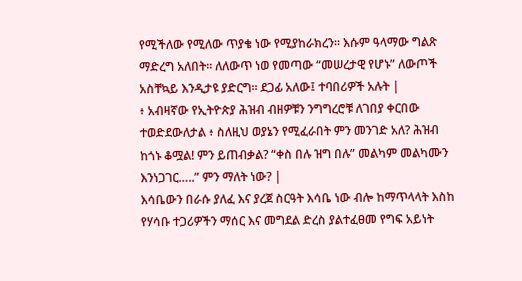የሚችለው የሚለው ጥያቄ ነው የሚያከራክረን። እሱም ዓላማው ግልጽ ማድረግ አለበት። ለለውጥ ነወ የመጣው “መሠረታዊ የሆኑ” ለውጦች አስቸኳይ እንዲታዩ ያድርግ። ደጋፊ አለው፤ ተባበሪዎች አሉት |
፥ አብዛኛው የኢትዮጵያ ሕዝብ ብዘዎቹን ንግግረሮቹ ለገበያ ቀርበው ተወድደውለታል ፥ ስለዚህ ወያኔን የሚፈራበት ምን መንገድ አለ? ሕዝብ ከጎኑ ቆሟል! ምን ይጠብቃል? “ቀስ በሉ ዝግ በሉ” መልካም መልካሙን እንነጋገር…..” ምን ማለት ነው? |
እሳቤውን በራሱ ያለፈ እና ያረጀ ስርዓት እሳቤ ነው ብሎ ከማጥላላት እስከ የሃሳቡ ተጋሪዎችን ማሰር እና መግደል ድረስ ያልተፈፀመ የግፍ አይነት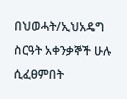በህወሓት/ኢህአዴግ ስርዓት አቀንቃኞች ሁሉ ሲፈፀምበት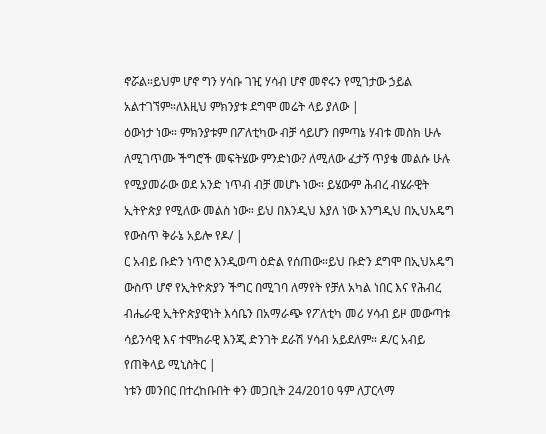ኖሯል።ይህም ሆኖ ግን ሃሳቡ ገዢ ሃሳብ ሆኖ መኖሩን የሚገታው ኃይል አልተገኘም።ለእዚህ ምክንያቱ ደግሞ መሬት ላይ ያለው |
ዕውነታ ነው። ምክንያቱም በፖለቲካው ብቻ ሳይሆን በምጣኔ ሃብቱ መስክ ሁሉ ለሚገጥሙ ችግሮች መፍትሄው ምንድነው? ለሚለው ፈታኝ ጥያቄ መልሱ ሁሉ የሚያመራው ወደ አንድ ነጥብ ብቻ መሆኑ ነው። ይሄውም ሕብረ ብሄራዊት ኢትዮጵያ የሚለው መልስ ነው። ይህ በእንዲህ እያለ ነው እንግዲህ በኢህአዴግ የውስጥ ቅራኔ አይሎ የዶ/ |
ር አብይ ቡድን ነጥሮ እንዲወጣ ዕድል የሰጠው።ይህ ቡድን ደግሞ በኢህአዴግ ውስጥ ሆኖ የኢትዮጵያን ችግር በሚገባ ለማየት የቻለ አካል ነበር እና የሕብረ ብሔራዊ ኢትዮጵያዊነት እሳቤን በአማራጭ የፖለቲካ መሪ ሃሳብ ይዞ መውጣቱ ሳይንሳዊ እና ተሞክራዊ እንጂ ድንገት ደራሽ ሃሳብ አይደለም። ዶ/ር አብይ የጠቅላይ ሚኒስትር |
ነቱን መንበር በተረከቡበት ቀን መጋቢት 24/2010 ዓም ለፓርላማ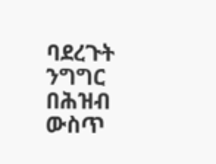ባደረጉት ንግግር በሕዝብ ውስጥ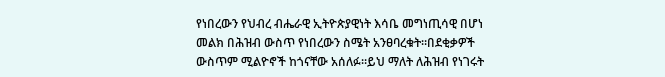የነበረውን የህብረ ብሔራዊ ኢትዮጵያዊነት እሳቤ መግነጢሳዊ በሆነ መልክ በሕዝብ ውስጥ የነበረውን ስሜት አንፀባረቁት።በደቂቃዎች ውስጥም ሚልዮኖች ከጎናቸው አሰለፉ።ይህ ማለት ለሕዝብ የነገሩት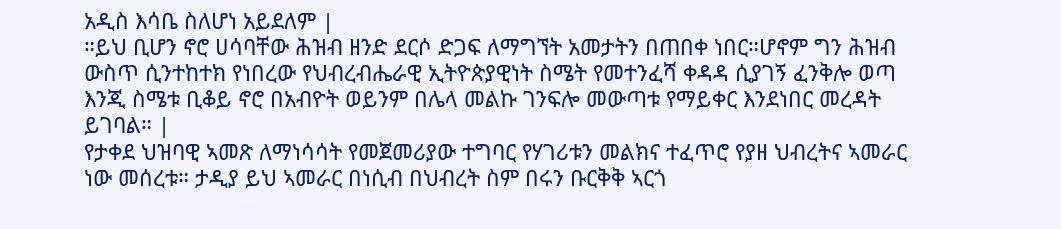አዲስ እሳቤ ስለሆነ አይደለም |
።ይህ ቢሆን ኖሮ ሀሳባቸው ሕዝብ ዘንድ ደርሶ ድጋፍ ለማግኘት አመታትን በጠበቀ ነበር።ሆኖም ግን ሕዝብ ውስጥ ሲንተከተክ የነበረው የህብረብሔራዊ ኢትዮጵያዊነት ስሜት የመተንፈሻ ቀዳዳ ሲያገኝ ፈንቅሎ ወጣ እንጂ ስሜቱ ቢቆይ ኖሮ በአብዮት ወይንም በሌላ መልኩ ገንፍሎ መውጣቱ የማይቀር እንደነበር መረዳት ይገባል። |
የታቀደ ህዝባዊ ኣመጽ ለማነሳሳት የመጀመሪያው ተግባር የሃገሪቱን መልክና ተፈጥሮ የያዘ ህብረትና ኣመራር ነው መሰረቱ። ታዲያ ይህ ኣመራር በነሲብ በህብረት ስም በሩን ቡርቅቅ ኣርጎ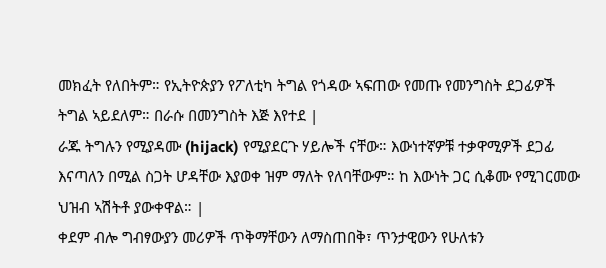መክፈት የለበትም። የኢትዮጵያን የፖለቲካ ትግል የጎዳው ኣፍጠው የመጡ የመንግስት ደጋፊዎች ትግል ኣይደለም። በራሱ በመንግስት እጅ እየተደ |
ራጁ ትግሉን የሚያዳሙ (hijack) የሚያደርጉ ሃይሎች ናቸው። እውነተኛዎቹ ተቃዋሚዎች ደጋፊ እናጣለን በሚል ስጋት ሆዳቸው እያወቀ ዝም ማለት የለባቸውም። ከ እውነት ጋር ሲቆሙ የሚገርመው ህዝብ ኣሽትቶ ያውቀዋል። |
ቀደም ብሎ ግብፃውያን መሪዎች ጥቅማቸውን ለማስጠበቅ፣ ጥንታዊውን የሁለቱን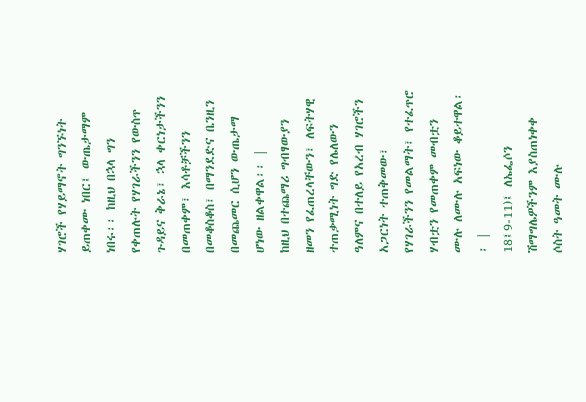ሃገሮች የሃይማኖት ግንኙነት ይጠቀሙ ነበር፤ ውጤታማም ነበሩ፡፡ ከዚህ በኋላ ግን የቀጠሉት የሃገራችንን የውስጥ ጉዳይና ቅራኔ፣ ኋላ ቀርነታችንን በመጠቀም፣ እሳቶቻችንን በመቆስቆስ፣ በማንደድና ቤንዚን በመጨመር ሲሆን ውጤታማ ሆነው ዘልቀዋል፡፡ |
ከዚህ በተጨማሪ ግብፃውያን ዘመን የፈጠረላቸውን፣ ለፍትሃዊ ተጠቃሚነት ግድ የሌለውን ዓለምና በተለይ የአረብ ሃገሮችን አጋርነት ተጠቅመው፣ የሃገራችንን የመልማት፣ የተፈጥሮ ሃብቷን የመጠቀም መብቷን ሙሉ ለሙሉ አፍነው ቆይተዋል፡፡ |
18፤9-11)፤ ለኤፌሶን ሽማግሌዎችንም እያስጠነቀቀ ሶስት ዓመት ሙሉ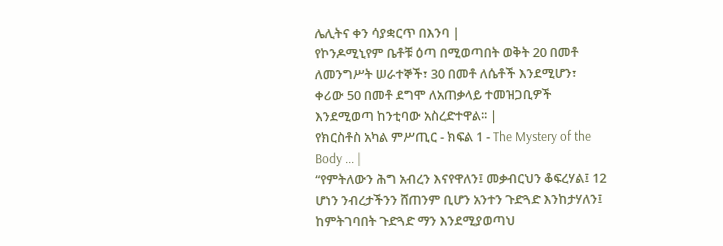ሌሊትና ቀን ሳያቋርጥ በእንባ |
የኮንዶሚኒየም ቤቶቹ ዕጣ በሚወጣበት ወቅት 20 በመቶ ለመንግሥት ሠራተኞች፣ 30 በመቶ ለሴቶች እንደሚሆን፣ ቀሪው 50 በመቶ ደግሞ ለአጠቃላይ ተመዝጋቢዎች እንደሚወጣ ከንቲባው አስረድተዋል፡፡ |
የክርስቶስ አካል ምሥጢር - ክፍል 1 - The Mystery of the Body ... |
“የምትለውን ሕግ አብረን እናየዋለን፤ መቃብርህን ቆፍረሃል፤ 12 ሆነን ንብረታችንን ሸጠንም ቢሆን አንተን ጉድጓድ እንከታሃለን፤ ከምትገባበት ጉድጓድ ማን እንደሚያወጣህ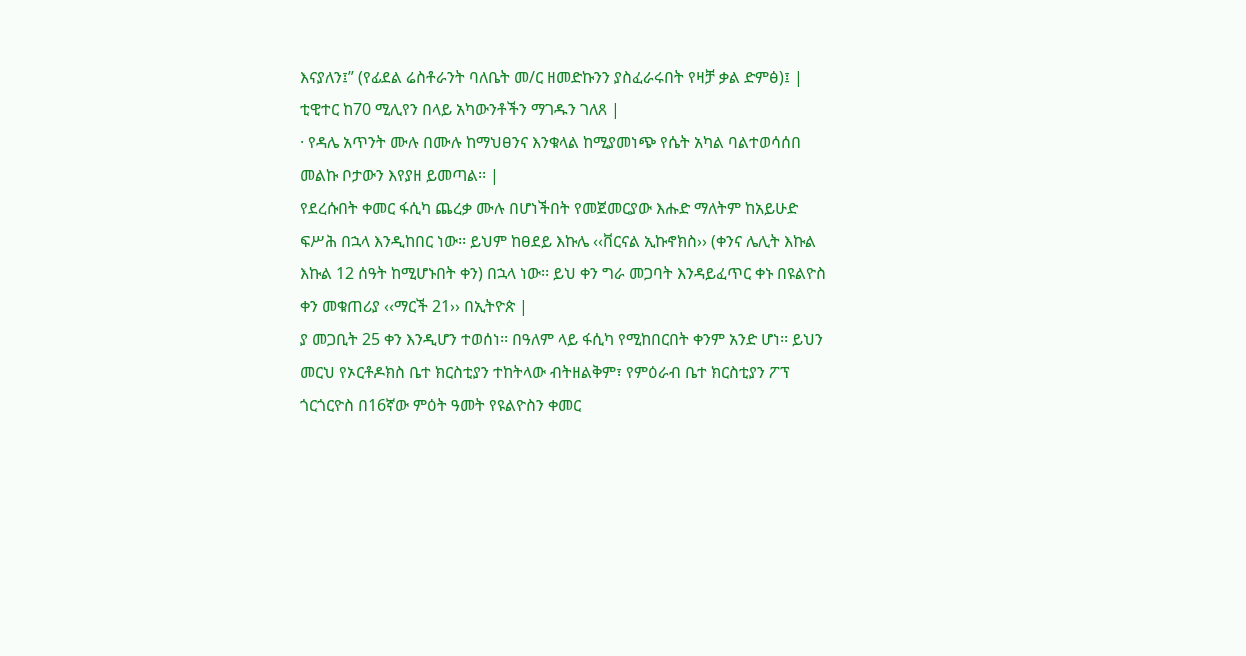እናያለን፤” (የፊደል ሬስቶራንት ባለቤት መ/ር ዘመድኩንን ያስፈራሩበት የዛቻ ቃል ድምፅ)፤ |
ቲዊተር ከ70 ሚሊየን በላይ አካውንቶችን ማገዱን ገለጸ |
· የዳሌ አጥንት ሙሉ በሙሉ ከማህፀንና እንቁላል ከሚያመነጭ የሴት አካል ባልተወሳሰበ መልኩ ቦታውን እየያዘ ይመጣል፡፡ |
የደረሱበት ቀመር ፋሲካ ጨረቃ ሙሉ በሆነችበት የመጀመርያው እሑድ ማለትም ከአይሁድ ፍሥሕ በኋላ እንዲከበር ነው፡፡ ይህም ከፀደይ እኩሌ ‹‹ቨርናል ኢኩኖክስ›› (ቀንና ሌሊት እኩል እኩል 12 ሰዓት ከሚሆኑበት ቀን) በኋላ ነው፡፡ ይህ ቀን ግራ መጋባት እንዳይፈጥር ቀኑ በዩልዮስ ቀን መቁጠሪያ ‹‹ማርች 21›› በኢትዮጵ |
ያ መጋቢት 25 ቀን እንዲሆን ተወሰነ፡፡ በዓለም ላይ ፋሲካ የሚከበርበት ቀንም አንድ ሆነ፡፡ ይህን መርህ የኦርቶዶክስ ቤተ ክርስቲያን ተከትላው ብትዘልቅም፣ የምዕራብ ቤተ ክርስቲያን ፖፕ ጎርጎርዮስ በ16ኛው ምዕት ዓመት የዩልዮስን ቀመር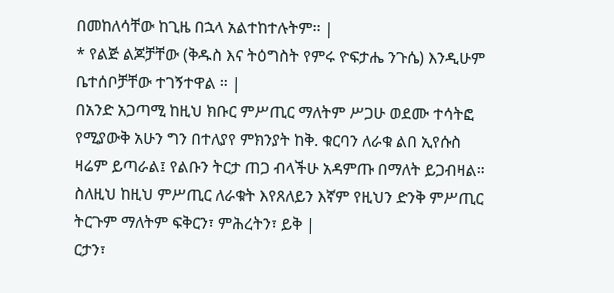በመከለሳቸው ከጊዜ በኋላ አልተከተሉትም፡፡ |
* የልጅ ልጆቻቸው (ቅዱስ እና ትዕግስት የምሩ ዮፍታሔ ንጉሴ) እንዲሁም ቤተሰቦቻቸው ተገኝተዋል ። |
በአንድ አጋጣሚ ከዚህ ክቡር ምሥጢር ማለትም ሥጋሁ ወደሙ ተሳትፎ የሚያውቅ አሁን ግን በተለያየ ምክንያት ከቅ. ቁርባን ለራቁ ልበ ኢየሱስ ዛሬም ይጣራል፤ የልቡን ትርታ ጠጋ ብላችሁ አዳምጡ በማለት ይጋብዛል። ስለዚህ ከዚህ ምሥጢር ለራቁት እየጸለይን እኛም የዚህን ድንቅ ምሥጢር ትርጉም ማለትም ፍቅርን፣ ምሕረትን፣ ይቅ |
ርታን፣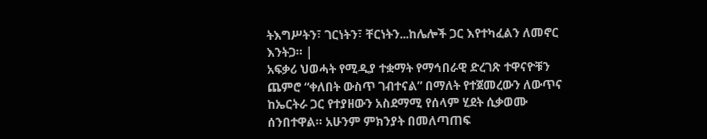ትእግሥትን፣ ገርነትን፣ ቸርነትን...ከሌሎች ጋር እየተካፈልን ለመኖር እንትጋ። |
አፍቃሪ ህወሓት የሚዲያ ተቋማት የማኅበራዊ ድረገጽ ተዋናዮቹን ጨምሮ “ቀለበት ውስጥ ገብተናል” በማለት የተጀመረውን ለውጥና ከኤርትራ ጋር የተያዘውን አስደማሚ የሰላም ሂደት ሲቃወሙ ሰንበተዋል። አሁንም ምክንያት በመለጣጠፍ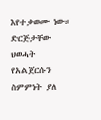እየተቃወሙ ነው። ድርጅታቸው ህወሓት የአልጀርሱን ስምምነት ያለ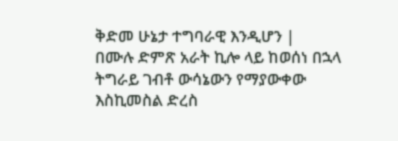ቅድመ ሁኔታ ተግባራዊ እንዲሆን |
በሙሉ ድምጽ አራት ኪሎ ላይ ከወሰነ በኋላ ትግራይ ገብቶ ውሳኔውን የማያውቀው እስኪመስል ድረስ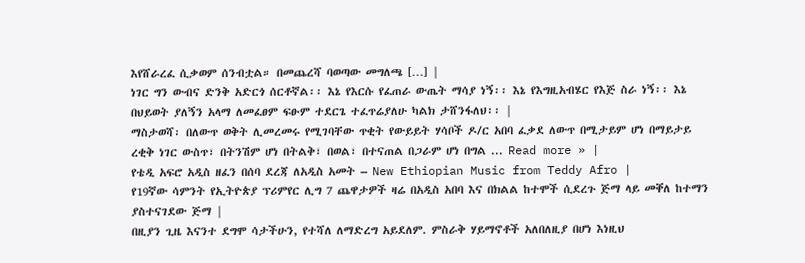እየሸራረፈ ሲቃወም ሰንብቷል። በመጨረሻ ባወጣው መግለጫ […] |
ነገር ግን ውብና ድንቅ አድርጎ ሰርቶኛል፡፡ እኔ የእርሱ የፈጠራ ውጤት ማሳያ ነኝ፡፡ እኔ የእግዚአብሄር የእጅ ስራ ነኝ፡፡ እኔ በህይወት ያለኝን አላማ ለመፈፀም ፍፁም ተደርጌ ተፈጥሬያለሁ ካልክ ታሸንፋለህ፡፡ |
ማስታወሻ፡ በለውጥ ወቅት ሊመረመሩ የሚገባቸው ጥቂት የውይይት ሃሳቦች ዶ/ር አበባ ፈቃደ ለውጥ በሚታይም ሆነ በማይታይ ረቂቅ ነገር ውስጥ፣ በትንሽም ሆነ በትልቅ፣ በወል፣ በተናጠል በጋራም ሆነ በግል ... Read more » |
የቴዲ አፍሮ አዲስ ዘፈን በሰባ ደረጃ ለአዲስ አመት – New Ethiopian Music from Teddy Afro |
የ19ኛው ሳምንት የኢትዮጵያ ፕሪምየር ሊግ 7 ጨዋታዎች ዛሬ በአዲስ አበባ እና በክልል ከተሞች ሲደረጉ ጅማ ላይ መቐለ ከተማን ያስተናገደው ጅማ |
በዚያን ጊዜ እናንተ ደግሞ ሳታችሁን, የተሻለ ለማድረግ አይደለም. ምስራቅ ሃይማኖቶች አለበለዚያ በሆነ እነዚህ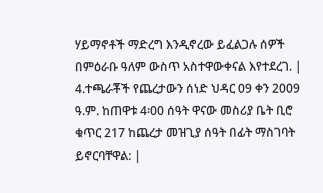ሃይማኖቶች ማድረግ እንዲኖረው ይፈልጋሉ ሰዎች በምዕራቡ ዓለም ውስጥ አስተዋውቀናል እየተደረገ. |
4.ተጫራቾች የጨረታውን ሰነድ ህዳር 09 ቀን 2009 ዓ.ም. ከጠዋቱ 4፡00 ሰዓት ዋናው መስሪያ ቤት ቢሮ ቁጥር 217 ከጨረታ መዝጊያ ሰዓት በፊት ማስገባት ይኖርባቸዋል: |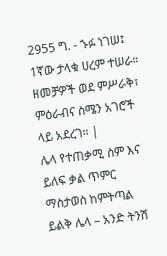2955 ግ. - ኁፉ ነገሠ፤ 1ኛው ታላቁ ሀረም ተሠራ። ዘመቻዎች ወደ ምሥራቅ፣ ምዕራብና ስሜን አገሮች ላይ አደረገ። |
ሌላ የተጠቃሚ ስም እና ይለፍ ቃል ጥምር ማስታወስ ከምትጣል ይልቅ ሌላ – አንድ ትንሽ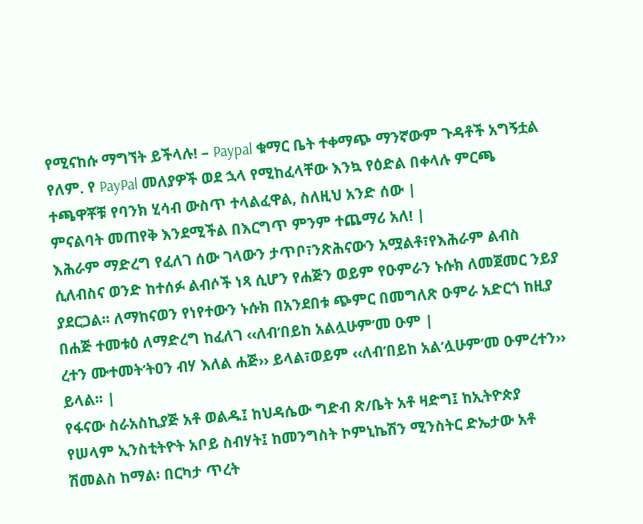የሚናከሱ ማግኘት ይችላሉ! – Paypal ቁማር ቤት ተቀማጭ ማንኛውም ጉዳቶች አግኝቷል የለም. የ PayPal መለያዎች ወደ ኋላ የሚከፈላቸው እንኳ የዕድል በቀላሉ ምርጫ ተጫዋቾቹ የባንክ ሂሳብ ውስጥ ተላልፈዋል, ስለዚህ አንድ ሰው |
ምናልባት መጠየቅ እንደሚችል በእርግጥ ምንም ተጨማሪ አለ! |
እሕራም ማድረግ የፈለገ ሰው ገላውን ታጥቦ፣ንጽሕናውን አሟልቶ፣የእሕራም ልብስ ሲለብስና ወንድ ከተሰፉ ልብሶች ነጻ ሲሆን የሐጅን ወይም የዑምራን ኑሱክ ለመጀመር ንይያ ያደርጋል፡፡ ለማከናወን የነየተውን ኑሱክ በአንደበቱ ጭምር በመግለጽ ዑምራ አድርጎ ከዚያ በሐጅ ተመቱዕ ለማድረግ ከፈለገ ‹‹ለብ’በይከ አልሏሁም’መ ዑም |
ረተን ሙተመት’ትዐን ብሃ እለል ሐጅ›› ይላል፣ወይም ‹‹ለብ’በይከ አል’ሏሁም’መ ዑምረተን›› ይላል፡፡ |
የፋናው ስራአስኪያጅ አቶ ወልዱ፤ ከህዳሴው ግድብ ጽ/ቤት አቶ ዛድግ፤ ከኢትዮጵያ የሠላም ኢንስቲትዮት አቦይ ስብሃት፤ ከመንግስት ኮምኒኬሽን ሚንስትር ድኤታው አቶ ሽመልስ ከማል፡ በርካታ ጥረት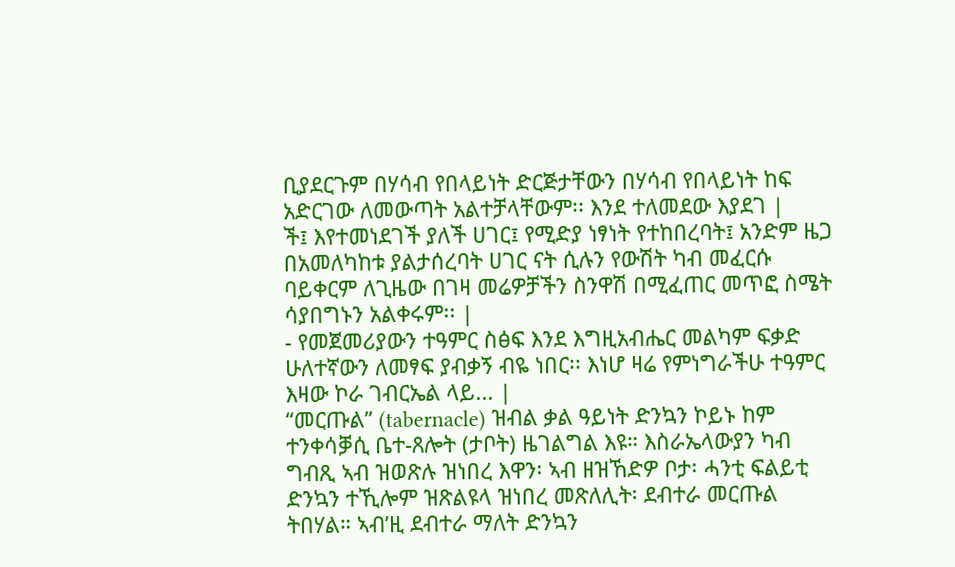ቢያደርጉም በሃሳብ የበላይነት ድርጅታቸውን በሃሳብ የበላይነት ከፍ አድርገው ለመውጣት አልተቻላቸውም፡፡ እንደ ተለመደው እያደገ |
ች፤ እየተመነደገች ያለች ሀገር፤ የሚድያ ነፃነት የተከበረባት፤ አንድም ዜጋ በአመለካከቱ ያልታሰረባት ሀገር ናት ሲሉን የውሽት ካብ መፈርሱ ባይቀርም ለጊዜው በገዛ መሬዎቻችን ስንዋሽ በሚፈጠር መጥፎ ስሜት ሳያበግኑን አልቀሩም፡፡ |
- የመጀመሪያውን ተዓምር ስፅፍ እንደ እግዚአብሔር መልካም ፍቃድ ሁለተኛውን ለመፃፍ ያብቃኝ ብዬ ነበር፡፡ እነሆ ዛሬ የምነግራችሁ ተዓምር እዛው ኮራ ገብርኤል ላይ... |
“መርጡል” (tabernacle) ዝብል ቃል ዓይነት ድንኳን ኮይኑ ከም ተንቀሳቓሲ ቤተ-ጸሎት (ታቦት) ዜገልግል እዩ። እስራኤላውያን ካብ ግብጺ ኣብ ዝወጽሉ ዝነበረ እዋን፡ ኣብ ዘዝኸድዎ ቦታ፡ ሓንቲ ፍልይቲ ድንኳን ተኺሎም ዝጽልዩላ ዝነበረ መጽለሊት፡ ደብተራ መርጡል ትበሃል። ኣብ’ዚ ደብተራ ማለት ድንኳን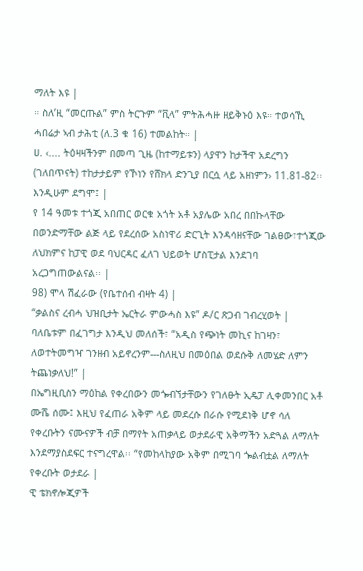ማለት እዩ |
። ስለ’ዚ “መርጡል” ምስ ትርጉም “ቪላ” ምትሕሓዙ ዘይቅኑዕ እዩ። ተወሳኺ ሓበሬታ ኣብ ታሕቲ (ለ.3 ቁ 16) ተመልከት። |
ሀ. ‹.... ትዕዛዛችንም በመጣ ጊዜ (ከተማይቱን) ላያዋን ከታችዋ አደረግን (ገለበጥናት) ተከታታይም የኾነን የሸክላ ድንጊያ በርሷ ላይ አዘነምን› 11.81-82፡፡ እንዲሁም ደግሞ፤ |
የ 14 ዓመቱ ተጎጂ አበጠር ወርቁ አጎት አቶ አያሌው አበረ በበኩላቸው በወንድማቸው ልጅ ላይ የደረሰው አስነዋሪ ድርጊት እንዳሳዘናቸው ገልፀው፣ተጎጂው ለህክምና ከፓዊ ወደ ባህርዳር ፈለገ ህይወት ሆስፒታል እንደገባ አረጋግጠውልናል፡፡ |
98) ሞላ ሽፈራው (የቤተሰብ ብዛት 4) |
“ቃልስና ረብሓ ህዝቢታት ኤርትራ ምውሓስ እዩ” ዶ/ር ጽጋብ ገብረሂወት |
ባለቤቱም በፈገግታ እንዲህ መለሰች፣ “አዲስ የጭነት መኪና ከገዛን፣ ለወተትመግዣ ገንዘብ አይኖረንም---ስለዚህ በመዕበል ወደሱቅ ለመሄድ ለምን ትጨነቃለህ!” |
በኤግዚቢስን ማዕከል የቀረበውን መጐብኘታቸውን የገለፁት ኢዴፓ ሊቀመንበር አቶ ሙሼ ሰሙ፤ እዚህ የፈጠራ አቅም ላይ መደረሱ በራሱ የሚደነቅ ሆኖ ሳለ የቀረቡትን ናሙናዎች ብቻ በማየት አጠቃላይ ወታደራዊ አቅማችን አድጓል ለማለት እንደማያስደፍር ተናግረዋል፡፡ “የመከላከያው አቅም በሚገባ ጐልብቷል ለማለት የቀረቡት ወታደራ |
ዊ ቴክኖሎጂዎች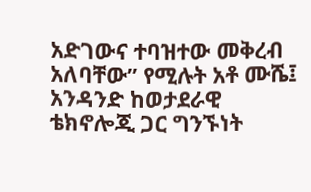አድገውና ተባዝተው መቅረብ አለባቸው” የሚሉት አቶ ሙሼ፤ አንዳንድ ከወታደራዊ ቴክኖሎጂ ጋር ግንኙነት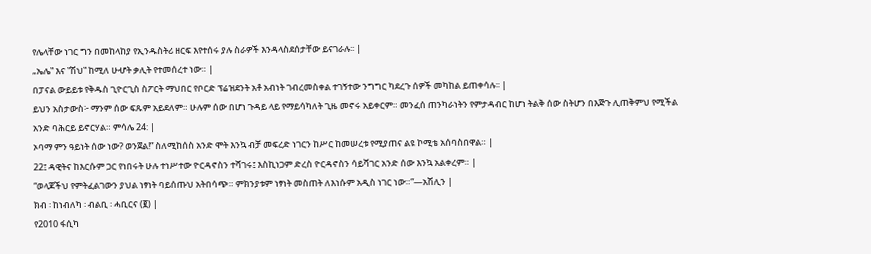የሌላቸው ነገር ግን በመከላከያ የኢንዱስትሪ ዘርፍ እየተሰሩ ያሉ ስራዎች እንዳላስደሰታቸው ይናገራሉ፡፡ |
„ኤሌ‟ እና ‟ሽህ‟ ከሚለ ሁሇት ቃሊት የተመሰረተ ነው። |
በፓናል ውይይቱ የቅዱስ ጊዮርጊስ ስፖርት ማህበር የቦርድ ፕሬዝደንት አቶ አብነት ገብረመስቀል ተገኝተው ንግግር ካደረጉ ሰዎች መካከል ይጠቀሳሉ፡፡ |
ይህን አስታውስ፦ ማንም ሰው ፍጹም አይደለም። ሁሉም ሰው በሆነ ጉዳይ ላይ የማይሳካለት ጊዜ መኖሩ አይቀርም። መንፈሰ ጠንካራነትን የምታዳብር ከሆነ ትልቅ ሰው ስትሆን በእጅጉ ሊጠቅምህ የሚችል አንድ ባሕርይ ይኖርሃል። ምሳሌ 24: |
ኦባማ ምን ዓይነት ሰው ነው? ወንጀል!” ስለሚከሰስ አንድ ሞት እንኳ ብቻ መፍረድ ነገርን ከሥር ከመሠረቱ የሚያጠና ልዩ ኮሚቴ አሰባስበዋል። |
22፤ ዳዊትና ከእርሱም ጋር የነበሩት ሁሉ ተነሥተው ዮርዳኖስን ተሻገሩ፤ እስኪነጋም ድረስ ዮርዳኖስን ሳይሻገር አንድ ሰው እንኳ አልቀረም። |
“ወላጆችህ የምትፈልገውን ያህል ነፃነት ባይሰጡህ አትበሳጭ። ምክንያቱም ነፃነት መስጠት ለእነሱም አዲስ ነገር ነው።”—አሽሊን |
ክብ ፡ ከነብለካ ፡ ብልቢ ፡ ሓቢርና (፪) |
የ2010 ፋሲካ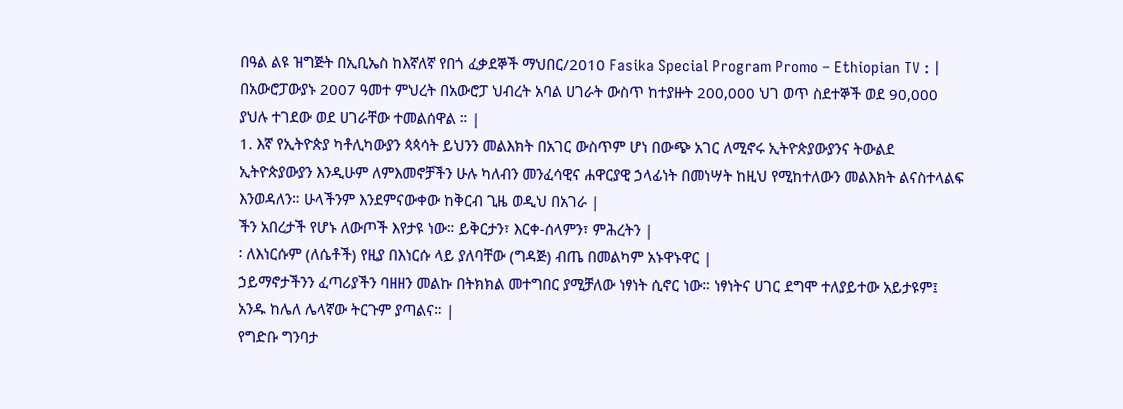በዓል ልዩ ዝግጅት በኢቢኤስ ከእኛለኛ የበጎ ፈቃደኞች ማህበር/2010 Fasika Special Program Promo – Ethiopian TV : |
በአውሮፓውያኑ 2007 ዓመተ ምህረት በአውሮፓ ህብረት አባል ሀገራት ውስጥ ከተያዙት 200,000 ህገ ወጥ ስደተኞች ወደ 90,000 ያህሉ ተገደው ወደ ሀገራቸው ተመልሰዋል ። |
1. እኛ የኢትዮጵያ ካቶሊካውያን ጳጳሳት ይህንን መልእክት በአገር ውስጥም ሆነ በውጭ አገር ለሚኖሩ ኢትዮጵያውያንና ትውልደ ኢትዮጵያውያን እንዲሁም ለምእመኖቻችን ሁሉ ካለብን መንፈሳዊና ሐዋርያዊ ኃላፊነት በመነሣት ከዚህ የሚከተለውን መልእክት ልናስተላልፍ እንወዳለን። ሁላችንም እንደምናውቀው ከቅርብ ጊዜ ወዲህ በአገራ |
ችን አበረታች የሆኑ ለውጦች እየታዩ ነው። ይቅርታን፣ እርቀ-ሰላምን፣ ምሕረትን |
፡ ለእነርሱም (ለሴቶች) የዚያ በእነርሱ ላይ ያለባቸው (ግዳጅ) ብጤ በመልካም አኑዋኑዋር |
ኃይማኖታችንን ፈጣሪያችን ባዘዘን መልኩ በትክክል መተግበር ያሚቻለው ነፃነት ሲኖር ነው። ነፃነትና ሀገር ደግሞ ተለያይተው አይታዩም፤ አንዱ ከሌለ ሌላኛው ትርጉም ያጣልና። |
የግድቡ ግንባታ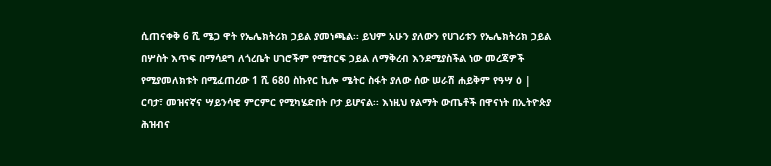ሲጠናቀቅ 6 ሺ ሜጋ ዋት የኤሌክትሪክ ኃይል ያመነጫል፡፡ ይህም አሁን ያለውን የሀገሪቱን የኤሌክትሪክ ኃይል በሦስት እጥፍ በማሳደግ ለጎረቤት ሀገሮችም የሚተርፍ ኃይል ለማቅረብ እንደሚያስችል ነው መረጃዎች የሚያመለክቱት በሚፈጠረው 1 ሺ 680 ስኩየር ኪሎ ሜትር ስፋት ያለው ሰው ሠራሽ ሐይቅም የዓሣ ዕ |
ርባታ፣ መዝናኛና ሣይንሳዊ ምርምር የሚካሄድበት ቦታ ይሆናል፡፡ እነዚህ የልማት ውጤቶች በዋናነት በኢትዮጵያ ሕዝብና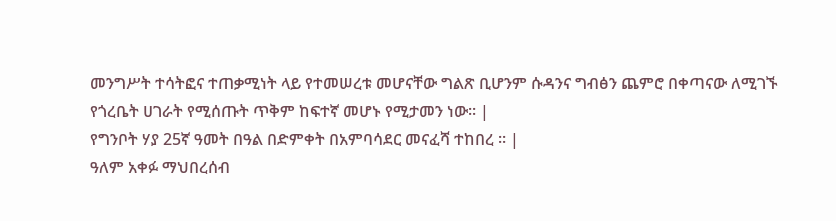መንግሥት ተሳትፎና ተጠቃሚነት ላይ የተመሠረቱ መሆናቸው ግልጽ ቢሆንም ሱዳንና ግብፅን ጨምሮ በቀጣናው ለሚገኙ የጎረቤት ሀገራት የሚሰጡት ጥቅም ከፍተኛ መሆኑ የሚታመን ነው፡፡ |
የግንቦት ሃያ 25ኛ ዓመት በዓል በድምቀት በአምባሳደር መናፈሻ ተከበረ ፡፡ |
ዓለም አቀፉ ማህበረሰብ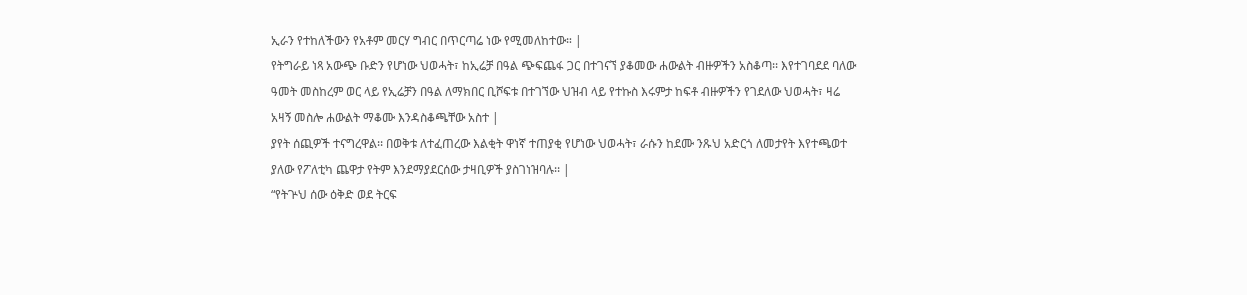ኢራን የተከለችውን የአቶም መርሃ ግብር በጥርጣሬ ነው የሚመለከተው። |
የትግራይ ነጻ አውጭ ቡድን የሆነው ህወሓት፣ ከኢሬቻ በዓል ጭፍጨፋ ጋር በተገናኘ ያቆመው ሐውልት ብዙዎችን አስቆጣ፡፡ እየተገባደደ ባለው ዓመት መስከረም ወር ላይ የኢሬቻን በዓል ለማክበር ቢሾፍቱ በተገኘው ህዝብ ላይ የተኩስ እሩምታ ከፍቶ ብዙዎችን የገደለው ህወሓት፣ ዛሬ አዛኝ መስሎ ሐውልት ማቆሙ እንዳስቆጫቸው አስተ |
ያየት ሰጪዎች ተናግረዋል፡፡ በወቅቱ ለተፈጠረው እልቂት ዋነኛ ተጠያቂ የሆነው ህወሓት፣ ራሱን ከደሙ ንጹህ አድርጎ ለመታየት እየተጫወተ ያለው የፖለቲካ ጨዋታ የትም እንደማያደርሰው ታዛቢዎች ያስገነዝባሉ፡፡ |
“የትጕህ ሰው ዕቅድ ወደ ትርፍ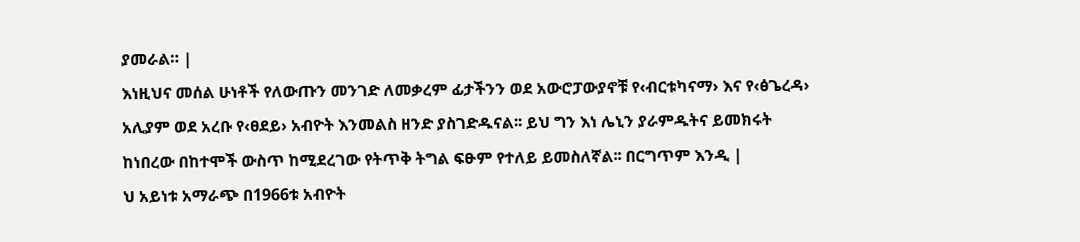ያመራል። |
እነዚህና መሰል ሁነቶች የለውጡን መንገድ ለመቃረም ፊታችንን ወደ አውሮፓውያኖቹ የ‹ብርቱካናማ› እና የ‹ፅጌረዳ› አሊያም ወደ አረቡ የ‹ፀደይ› አብዮት እንመልስ ዘንድ ያስገድዱናል፡፡ ይህ ግን እነ ሌኒን ያራምዱትና ይመክሩት ከነበረው በከተሞች ውስጥ ከሚደረገው የትጥቅ ትግል ፍፁም የተለይ ይመስለኛል፡፡ በርግጥም እንዲ |
ህ አይነቱ አማራጭ በ1966ቱ አብዮት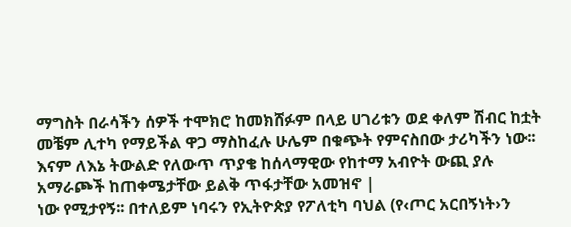ማግስት በራሳችን ሰዎች ተሞክሮ ከመክሸፉም በላይ ሀገሪቱን ወደ ቀለም ሽብር ከቷት መቼም ሊተካ የማይችል ዋጋ ማስከፈሉ ሁሌም በቁጭት የምናስበው ታሪካችን ነው፡፡ እናም ለእኔ ትውልድ የለውጥ ጥያቄ ከሰላማዊው የከተማ አብዮት ውጪ ያሉ አማራጮች ከጠቀሜታቸው ይልቅ ጥፋታቸው አመዝኖ |
ነው የሚታየኝ፡፡ በተለይም ነባሩን የኢትዮጵያ የፖለቲካ ባህል (የ‹ጦር አርበኝነት›ን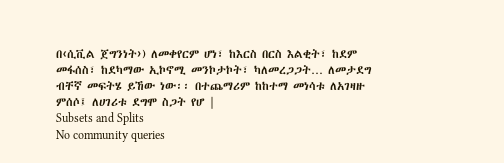በ‹ሲቪል ጀግንነት›) ለመቀየርም ሆነ፣ ከእርስ በርስ እልቂት፣ ከደም መፋሰስ፣ ከደካማው ኢኮኖሚ መንኮታኮት፣ ካለመረጋጋት… ለመታደግ ብቸኛ መፍትሄ ይኸው ነው፡፡ በተጨማሪም ከከተማ መነሳቱ ለአገዛዙ ምሰሶ፤ ለሀገሪቱ ደግሞ ስጋት የሆ |
Subsets and Splits
No community queries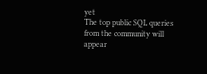yet
The top public SQL queries from the community will appear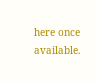here once available.